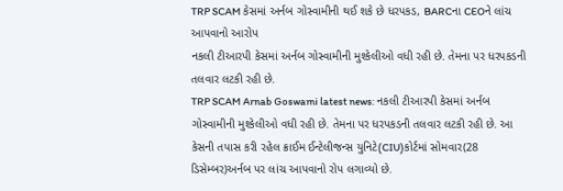TRP SCAM કેસમાં અર્નબ ગોસ્વામીની થઈ શકે છે ધરપકડ, BARCના CEOને લાંચ આપવાનો આરોપ
નકલી ટીઆરપી કેસમાં અર્નબ ગોસ્વામીની મુશ્કેલીઓ વધી રહી છે. તેમના પર ધરપકડની તલવાર લટકી રહી છે.
TRP SCAM Arnab Goswami latest news: નકલી ટીઆરપી કેસમાં અર્નબ ગોસ્વામીની મુશ્કેલીઓ વધી રહી છે. તેમના પર ધરપકડની તલવાર લટકી રહી છે. આ કેસની તપાસ કરી રહેલ ક્રાઈમ ઈન્ટેલીજન્સ યુનિટે(CIU)કોર્ટમાં સોમવાર(28 ડિસેમ્બર)અર્નબ પર લાંચ આપવાનો રોપ લગાવ્યો છે.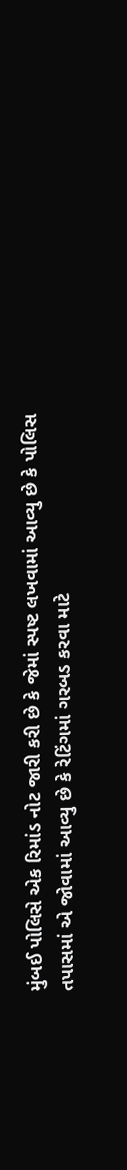મુંબઈ પોલિસે એક રિમાંડ નોટ જારી કરી છે કે જેમાં સ્પષ્ટ લખવામાં આવ્યુ છે કે પોલિસ તપાસમાં એ જોવામાં આવ્યુ છે કે રેટિંગમાં ગરબડ કરવા માટે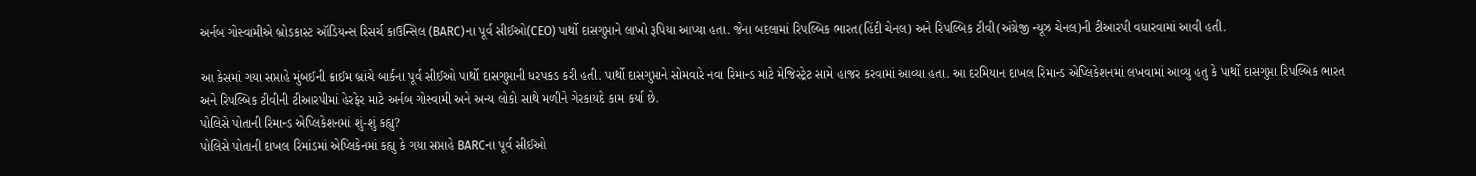અર્નબ ગોસ્વામીએ બ્રોડકાસ્ટ ઑડિયન્સ રિસર્ચ કાઉન્સિલ (BARC)ના પૂર્વ સીઈઓ(CEO) પાર્થો દાસગુપ્તાને લાખો રૂપિયા આપ્યા હતા. જેના બદલામાં રિપલ્બિક ભારત(હિંદી ચેનલ) અને રિપલ્બિક ટીવી(અંગ્રેજી ન્યૂઝ ચેનલ)ની ટીઆરપી વધારવામાં આવી હતી.

આ કેસમાં ગયા સપ્તાહે મુંબઈની ક્રાઈમ બ્રાંચે બાર્કના પૂર્વ સીઈઓ પાર્થો દાસગુપ્તાની ધરપકડ કરી હતી. પાર્થો દાસગુપ્તાને સોમવારે નવા રિમાન્ડ માટે મેજિસ્ટ્રેટ સામે હાજર કરવામાં આવ્યા હતા. આ દરમિયાન દાખલ રિમાન્ડ એપ્લિકેશનમાં લખવામાં આવ્યુ હતુ કે પાર્થો દાસગુપ્તા રિપલ્બિક ભારત અને રિપલ્બિક ટીવીની ટીઆરપીમાં હેરફેર માટે અર્નબ ગોસ્વામી અને અન્ય લોકો સાથે મળીને ગેરકાયદે કામ કર્યા છે.
પોલિસે પોતાની રિમાન્ડ એપ્લિકેશનમાં શું-શું કહ્યુ?
પોલિસે પોતાની દાખલ રિમાંડમાં એપ્લિકેનમાં કહ્યુ કે ગયા સપ્તાહે BARCના પૂર્વ સીઈઓ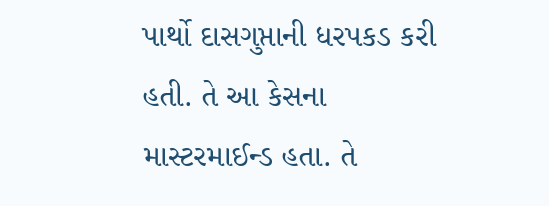પાર્થો દાસગુપ્તાની ધરપકડ કરી હતી. તે આ કેસના માસ્ટરમાઈન્ડ હતા. તે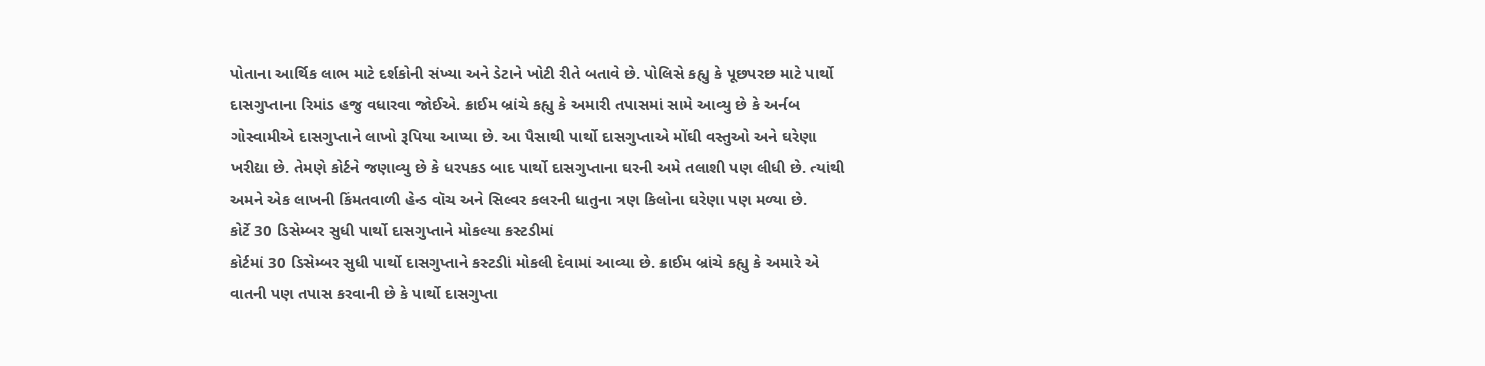પોતાના આર્થિક લાભ માટે દર્શકોની સંખ્યા અને ડેટાને ખોટી રીતે બતાવે છે. પોલિસે કહ્યુ કે પૂછપરછ માટે પાર્થો દાસગુપ્તાના રિમાંડ હજુ વધારવા જોઈએ. ક્રાઈમ બ્રાંચે કહ્યુ કે અમારી તપાસમાં સામે આવ્યુ છે કે અર્નબ ગોસ્વામીએ દાસગુપ્તાને લાખો રૂપિયા આપ્યા છે. આ પૈસાથી પાર્થો દાસગુપ્તાએ મોંઘી વસ્તુઓ અને ઘરેણા ખરીદ્યા છે. તેમણે કોર્ટને જણાવ્યુ છે કે ધરપકડ બાદ પાર્થો દાસગુપ્તાના ઘરની અમે તલાશી પણ લીધી છે. ત્યાંથી અમને એક લાખની કિંમતવાળી હેન્ડ વૉચ અને સિલ્વર કલરની ધાતુના ત્રણ કિલોના ઘરેણા પણ મળ્યા છે.
કોર્ટે 30 ડિસેમ્બર સુધી પાર્થો દાસગુપ્તાને મોકલ્યા કસ્ટડીમાં
કોર્ટમાં 30 ડિસેમ્બર સુધી પાર્થો દાસગુપ્તાને કસ્ટડીાં મોકલી દેવામાં આવ્યા છે. ક્રાઈમ બ્રાંચે કહ્યુ કે અમારે એ વાતની પણ તપાસ કરવાની છે કે પાર્થો દાસગુપ્તા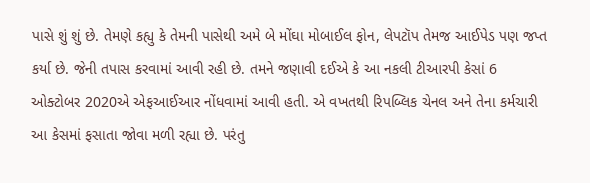પાસે શું શું છે. તેમણે કહ્યુ કે તેમની પાસેથી અમે બે મોંઘા મોબાઈલ ફોન, લેપટૉપ તેમજ આઈપેડ પણ જપ્ત કર્યા છે. જેની તપાસ કરવામાં આવી રહી છે. તમને જણાવી દઈએ કે આ નકલી ટીઆરપી કેસાં 6 ઓક્ટોબર 2020એ એફઆઈઆર નોંધવામાં આવી હતી. એ વખતથી રિપબ્લિક ચેનલ અને તેના કર્મચારી આ કેસમાં ફસાતા જોવા મળી રહ્યા છે. પરંતુ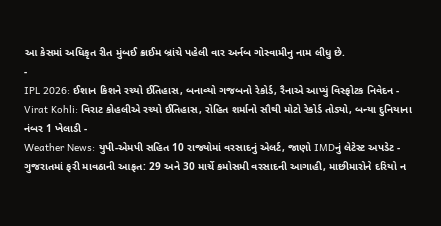આ કેસમાં અધિકૃત રીત મુંબઈ ક્રાઈમ બ્રાંચે પહેલી વાર અર્નબ ગોસ્વામીનુ નામ લીધુ છે.
-
IPL 2026: ઈશાન કિશને રચ્યો ઈતિહાસ, બનાવ્યો ગજબનો રેકોર્ડ, રૈનાએ આપ્યું વિસ્ફોટક નિવેદન -
Virat Kohli: વિરાટ કોહલીએ રચ્યો ઈતિહાસ, રોહિત શર્માનો સૌથી મોટો રેકોર્ડ તોડ્યો, બન્યા દુનિયાના નંબર 1 ખેલાડી -
Weather News: યુપી-એમપી સહિત 10 રાજ્યોમાં વરસાદનું એલર્ટ, જાણો IMDનું લેટેસ્ટ અપડેટ -
ગુજરાતમાં ફરી માવઠાની આફત: 29 અને 30 માર્ચે કમોસમી વરસાદની આગાહી, માછીમારોને દરિયો ન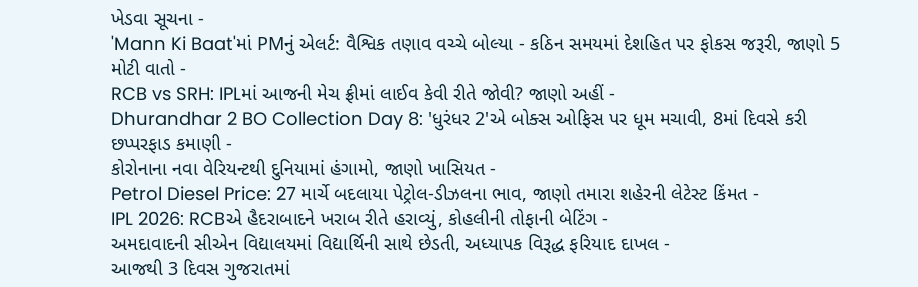ખેડવા સૂચના -
'Mann Ki Baat'માં PMનું એલર્ટ: વૈશ્વિક તણાવ વચ્ચે બોલ્યા - કઠિન સમયમાં દેશહિત પર ફોકસ જરૂરી, જાણો 5 મોટી વાતો -
RCB vs SRH: IPLમાં આજની મેચ ફ્રીમાં લાઈવ કેવી રીતે જોવી? જાણો અહીં -
Dhurandhar 2 BO Collection Day 8: 'ધુરંધર 2'એ બોક્સ ઓફિસ પર ધૂમ મચાવી, 8માં દિવસે કરી છપ્પરફાડ કમાણી -
કોરોનાના નવા વેરિયન્ટથી દુનિયામાં હંગામો, જાણો ખાસિયત -
Petrol Diesel Price: 27 માર્ચે બદલાયા પેટ્રોલ-ડીઝલના ભાવ, જાણો તમારા શહેરની લેટેસ્ટ કિંમત -
IPL 2026: RCBએ હૈદરાબાદને ખરાબ રીતે હરાવ્યું, કોહલીની તોફાની બેટિંગ -
અમદાવાદની સીએન વિદ્યાલયમાં વિદ્યાર્થિની સાથે છેડતી, અધ્યાપક વિરૂદ્ધ ફરિયાદ દાખલ -
આજથી 3 દિવસ ગુજરાતમાં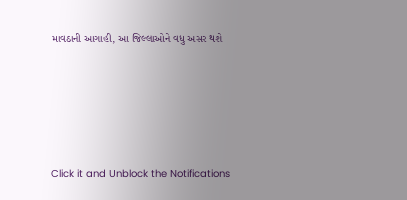માવઠાની આગાહી, આ જિલ્લાઓને વધુ અસર થશે








Click it and Unblock the Notifications